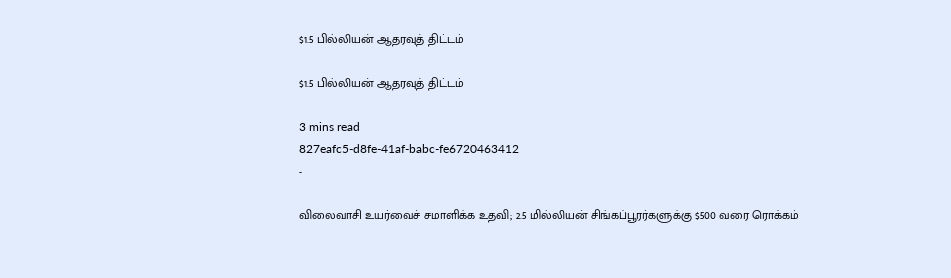$1.5 பில்லியன் ஆதரவுத் திட்டம்

$1.5 பில்லியன் ஆதரவுத் திட்டம்

3 mins read
827eafc5-d8fe-41af-babc-fe6720463412
-

விலைவாசி உயர்வைச் சமாளிக்க உதவி; 2.5 மில்லியன் சிங்கப்பூரர்களுக்கு $500 வரை ரொக்கம்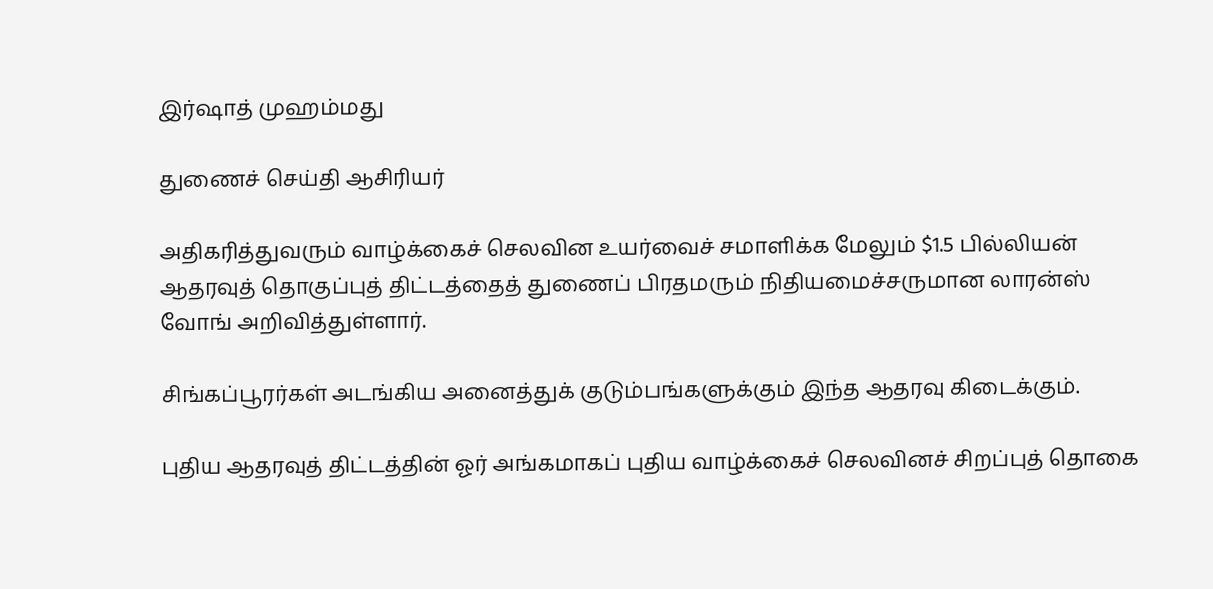இர்ஷாத் முஹம்மது

துணைச் செய்தி ஆசிரியர்

அதிகரித்துவரும் வாழ்க்கைச் செலவின உயர்வைச் சமாளிக்க மேலும் $1.5 பில்லியன் ஆதரவுத் தொகுப்புத் திட்டத்தைத் துணைப் பிரதமரும் நிதியமைச்சருமான லாரன்ஸ் வோங் அறிவித்துள்ளார்.

சிங்கப்பூரர்கள் அடங்கிய அனைத்துக் குடும்பங்களுக்கும் இந்த ஆதரவு கிடைக்கும்.

புதிய ஆதரவுத் திட்டத்தின் ஓர் அங்கமாகப் புதிய வாழ்க்கைச் செலவினச் சிறப்புத் தொகை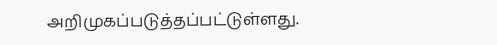அறிமுகப்படுத்தப்பட்டுள்ளது.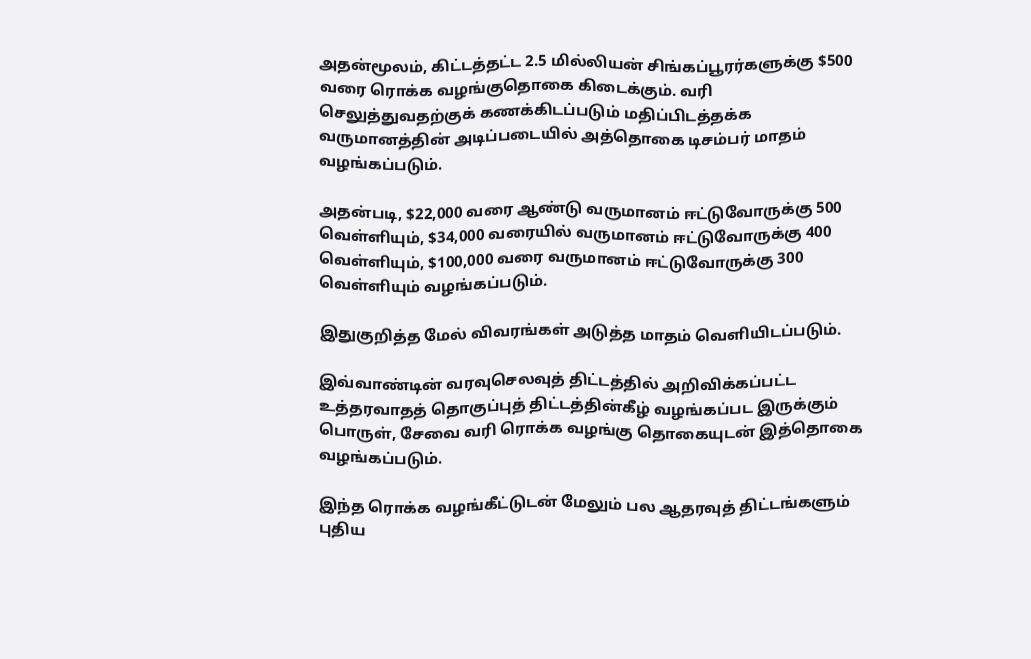அதன்மூலம், கிட்டத்தட்ட 2.5 மில்லியன் சிங்கப்பூரர்களுக்கு $500 வரை ரொக்க வழங்குதொகை கிடைக்கும். வரி செலுத்துவதற்குக் கணக்கிடப்படும் மதிப்பிடத்தக்க வருமானத்தின் அடிப்படையில் அத்தொகை டிசம்பர் மாதம் வழங்கப்படும்.

அதன்படி, $22,000 வரை ஆண்டு வருமானம் ஈட்டுவோருக்கு 500 வெள்ளியும், $34,000 வரையில் வருமானம் ஈட்டுவோருக்கு 400 வெள்ளியும், $100,000 வரை வருமானம் ஈட்டுவோருக்கு 300 வெள்ளியும் வழங்கப்படும்.

இதுகுறித்த மேல் விவரங்கள் அடுத்த மாதம் வெளியிடப்படும்.

இவ்வாண்டின் வரவுசெலவுத் திட்டத்தில் அறிவிக்கப்பட்ட உத்தரவாதத் தொகுப்புத் திட்டத்தின்கீழ் வழங்கப்பட இருக்கும் பொருள், சேவை வரி ரொக்க வழங்கு தொகையுடன் இத்தொகை வழங்கப்படும்.

இந்த ரொக்க வழங்கீட்டுடன் மேலும் பல ஆதரவுத் திட்டங்களும் புதிய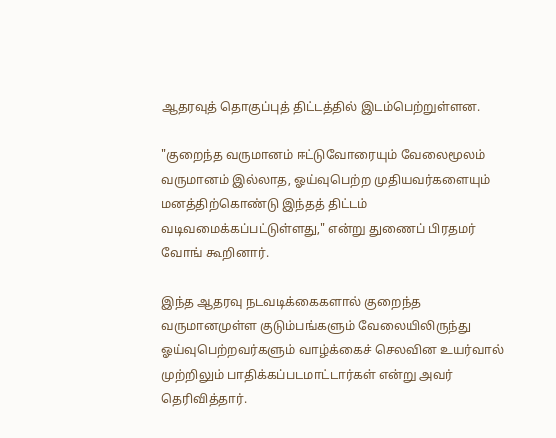ஆதரவுத் தொகுப்புத் திட்டத்தில் இடம்பெற்றுள்ளன.

"குறைந்த வருமானம் ஈட்டுவோரையும் வேலைமூலம் வருமானம் இல்லாத, ஓய்வுபெற்ற முதியவர்களையும் மனத்திற்கொண்டு இந்தத் திட்டம் வடிவமைக்கப்பட்டுள்ளது," என்று துணைப் பிரதமர் வோங் கூறினார்.

இந்த ஆதரவு நடவடிக்கைகளால் குறைந்த வருமானமுள்ள குடும்பங்களும் வேலையிலிருந்து ஓய்வுபெற்றவர்களும் வாழ்க்கைச் செலவின உயர்வால் முற்றிலும் பாதிக்கப்படமாட்டார்கள் என்று அவர் தெரிவித்தார்.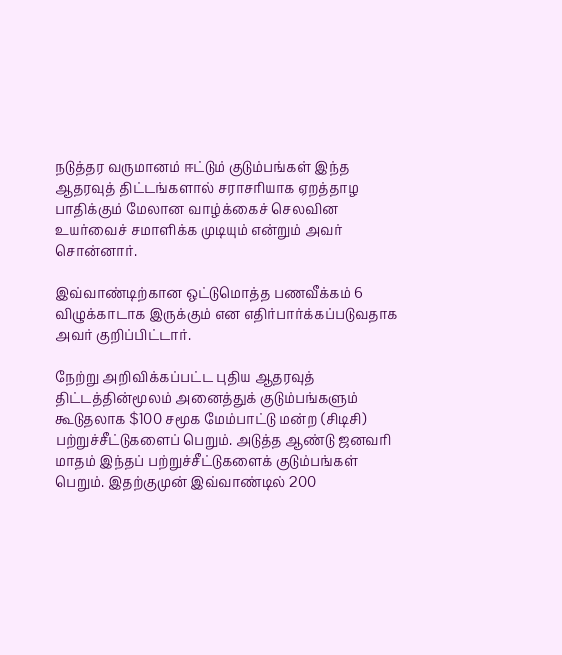நடுத்தர வருமானம் ஈட்டும் குடும்பங்கள் இந்த ஆதரவுத் திட்டங்களால் சராசரியாக ஏறத்தாழ பாதிக்கும் மேலான வாழ்க்கைச் செலவின உயர்வைச் சமாளிக்க முடியும் என்றும் அவர் சொன்னார்.

இவ்வாண்டிற்கான ஒட்டுமொத்த பணவீக்கம் 6 விழுக்காடாக இருக்கும் என எதிர்பார்க்கப்படுவதாக அவர் குறிப்பிட்டார்.

நேற்று அறிவிக்கப்பட்ட புதிய ஆதரவுத் திட்டத்தின்மூலம் அனைத்துக் குடும்பங்களும் கூடுதலாக $100 சமூக மேம்பாட்டு மன்ற (சிடிசி) பற்றுச்சீட்டுகளைப் பெறும். அடுத்த ஆண்டு ஜனவரி மாதம் இந்தப் பற்றுச்சீட்டுகளைக் குடும்பங்கள் பெறும். இதற்குமுன் இவ்வாண்டில் 200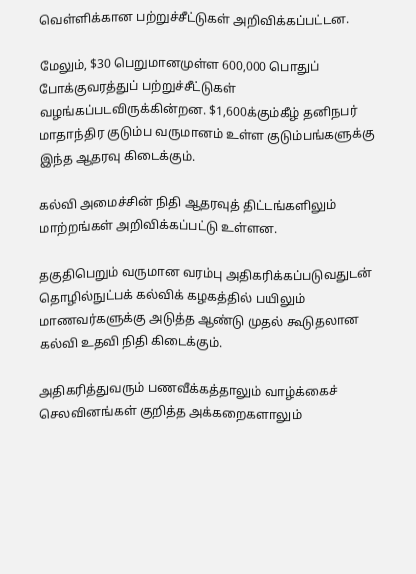வெள்ளிக்கான பற்றுச்சீட்டுகள் அறிவிக்கப்பட்டன.

மேலும், $30 பெறுமானமுள்ள 600,000 பொதுப் போக்குவரத்துப் பற்றுச்சீட்டுகள் வழங்கப்படவிருக்கின்றன. $1,600க்கும்கீழ் தனிநபர் மாதாந்திர குடும்ப வருமானம் உள்ள குடும்பங்களுக்கு இந்த ஆதரவு கிடைக்கும்.

கல்வி அமைச்சின் நிதி ஆதரவுத் திட்டங்களிலும் மாற்றங்கள் அறிவிக்கப்பட்டு உள்ளன.

தகுதிபெறும் வருமான வரம்பு அதிகரிக்கப்படுவதுடன் தொழில்நுட்பக் கல்விக் கழகத்தில் பயிலும் மாணவர்களுக்கு அடுத்த ஆண்டு முதல் கூடுதலான கல்வி உதவி நிதி கிடைக்கும்.

அதிகரித்துவரும் பணவீக்கத்தாலும் வாழ்க்கைச் செலவினங்கள் குறித்த அக்கறைகளாலும்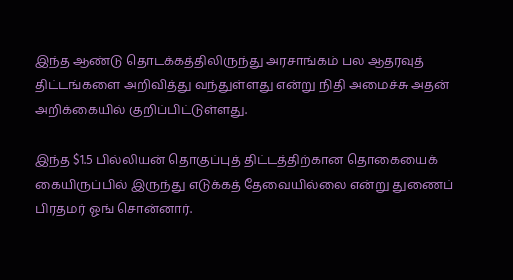இந்த ஆண்டு தொடக்கத்திலிருந்து அரசாங்கம் பல ஆதரவுத் திட்டங்களை அறிவித்து வந்துள்ளது என்று நிதி அமைச்சு அதன் அறிக்கையில் குறிப்பிட்டுள்ளது.

இந்த $1.5 பில்லியன் தொகுப்புத் திட்டத்திற்கான தொகையைக் கையிருப்பில் இருந்து எடுக்கத் தேவையில்லை என்று துணைப் பிரதமர் ஓங் சொன்னார்.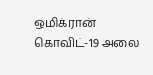ஒமிக்ரான் கொவிட்-19 அலை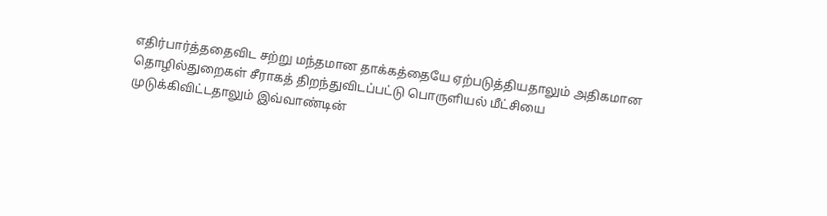எதிர்பார்த்ததைவிட சற்று மந்தமான தாக்கத்தையே ஏற்படுத்தியதாலும் அதிகமான தொழில்துறைகள் சீராகத் திறந்துவிடப்பட்டு பொருளியல் மீட்சியை முடுக்கிவிட்டதாலும் இவ்வாண்டின்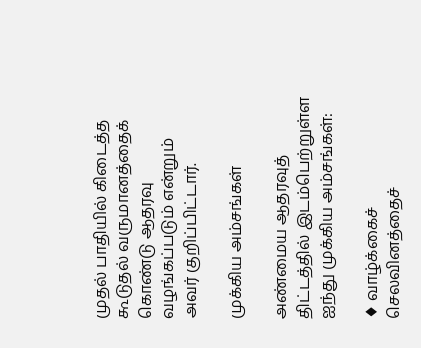முதல் பாதியில் கிடைத்த கூடுதல் வருமானத்தைக் கொண்டு ஆதரவு வழங்கப்படும் என்றும் அவர் குறிப்பிட்டார்.

முக்கிய அம்சங்கள்

அண்மைய ஆதரவுத் திட்டத்தில் இடம்பெற்றுள்ள ஐந்து முக்கிய அம்சங்கள்:

♦ வாழ்க்கைச் செலவினத்தைச்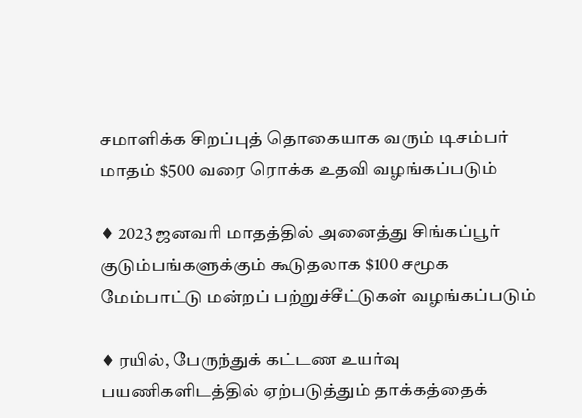சமாளிக்க சிறப்புத் தொகையாக வரும் டிசம்பர் மாதம் $500 வரை ரொக்க உதவி வழங்கப்படும்

♦ 2023 ஜனவரி மாதத்தில் அனைத்து சிங்கப்பூர் குடும்பங்களுக்கும் கூடுதலாக $100 சமூக மேம்பாட்டு மன்றப் பற்றுச்சீட்டுகள் வழங்கப்படும்

♦ ரயில், பேருந்துக் கட்டண உயர்வு பயணிகளிடத்தில் ஏற்படுத்தும் தாக்கத்தைக்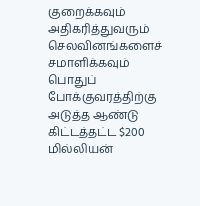குறைக்கவும் அதிகரித்துவரும் செலவினங்களைச் சமாளிக்கவும் பொதுப் போக்குவரத்திற்கு அடுத்த ஆண்டு கிட்டத்தட்ட $200 மில்லியன்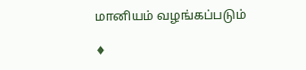மானியம் வழங்கப்படும்

♦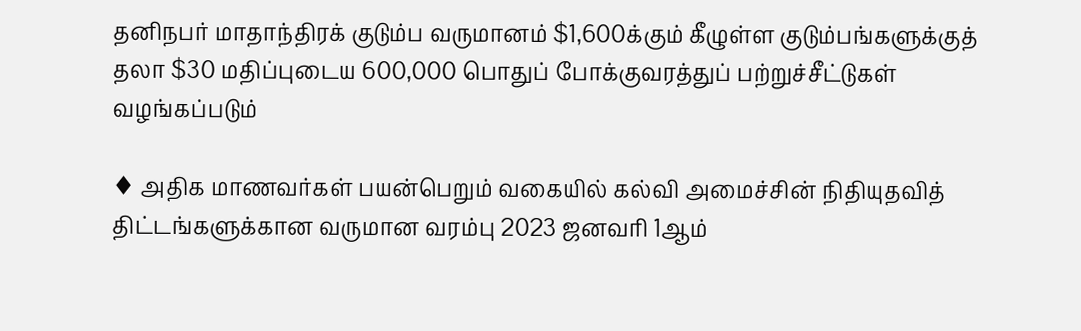தனிநபர் மாதாந்திரக் குடும்ப வருமானம் $1,600க்கும் கீழுள்ள குடும்பங்களுக்குத் தலா $30 மதிப்புடைய 600,000 பொதுப் போக்குவரத்துப் பற்றுச்சீட்டுகள் வழங்கப்படும்

♦ அதிக மாணவர்கள் பயன்பெறும் வகையில் கல்வி அமைச்சின் நிதியுதவித் திட்டங்களுக்கான வருமான வரம்பு 2023 ஜனவரி 1ஆம்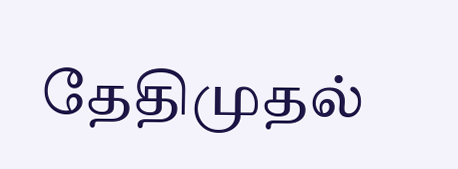தேதிமுதல்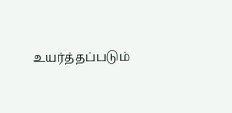உயர்த்தப்படும்